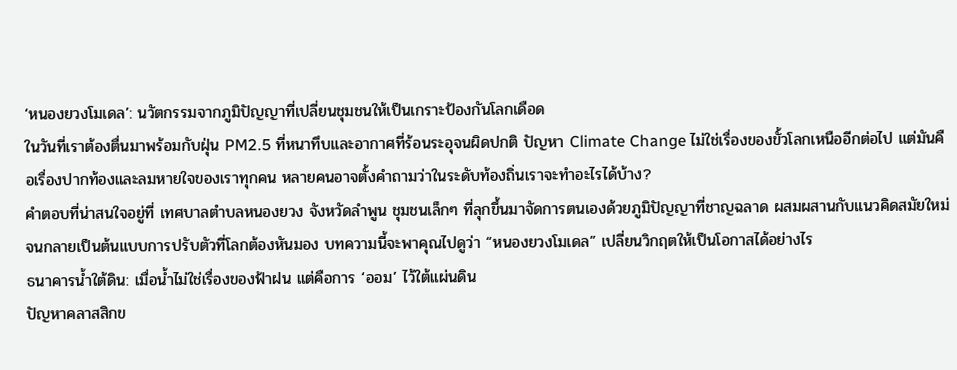‘หนองยวงโมเดล’: นวัตกรรมจากภูมิปัญญาที่เปลี่ยนชุมชนให้เป็นเกราะป้องกันโลกเดือด
ในวันที่เราต้องตื่นมาพร้อมกับฝุ่น PM2.5 ที่หนาทึบและอากาศที่ร้อนระอุจนผิดปกติ ปัญหา Climate Change ไม่ใช่เรื่องของขั้วโลกเหนืออีกต่อไป แต่มันคือเรื่องปากท้องและลมหายใจของเราทุกคน หลายคนอาจตั้งคำถามว่าในระดับท้องถิ่นเราจะทำอะไรได้บ้าง?
คำตอบที่น่าสนใจอยู่ที่ เทศบาลตำบลหนองยวง จังหวัดลำพูน ชุมชนเล็กๆ ที่ลุกขึ้นมาจัดการตนเองด้วยภูมิปัญญาที่ชาญฉลาด ผสมผสานกับแนวคิดสมัยใหม่ จนกลายเป็นต้นแบบการปรับตัวที่โลกต้องหันมอง บทความนี้จะพาคุณไปดูว่า “หนองยวงโมเดล” เปลี่ยนวิกฤตให้เป็นโอกาสได้อย่างไร
ธนาคารน้ำใต้ดิน: เมื่อน้ำไม่ใช่เรื่องของฟ้าฝน แต่คือการ ‘ออม’ ไว้ใต้แผ่นดิน
ปัญหาคลาสสิกข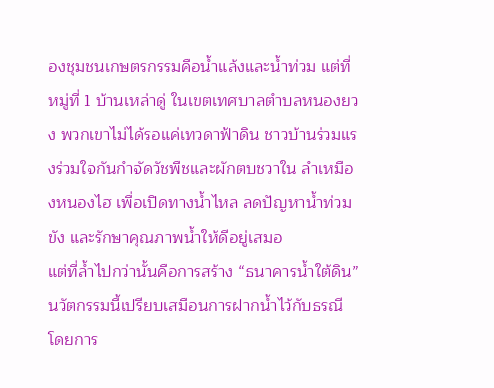องชุมชนเกษตรกรรมคือน้ำแล้งและน้ำท่วม แต่ที่ หมู่ที่ 1 บ้านเหล่าดู่ ในเขตเทศบาลตำบลหนองยวง พวกเขาไม่ได้รอแค่เทวดาฟ้าดิน ชาวบ้านร่วมแรงร่วมใจกันกำจัดวัชพืชและผักตบชวาใน ลำเหมืองหนองไฮ เพื่อเปิดทางน้ำไหล ลดปัญหาน้ำท่วมขัง และรักษาคุณภาพน้ำให้ดีอยู่เสมอ
แต่ที่ล้ำไปกว่านั้นคือการสร้าง “ธนาคารน้ำใต้ดิน” นวัตกรรมนี้เปรียบเสมือนการฝากน้ำไว้กับธรณี โดยการ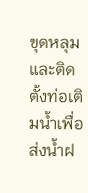ขุดหลุมและติดตั้งท่อเติมน้ำเพื่อส่งน้ำฝ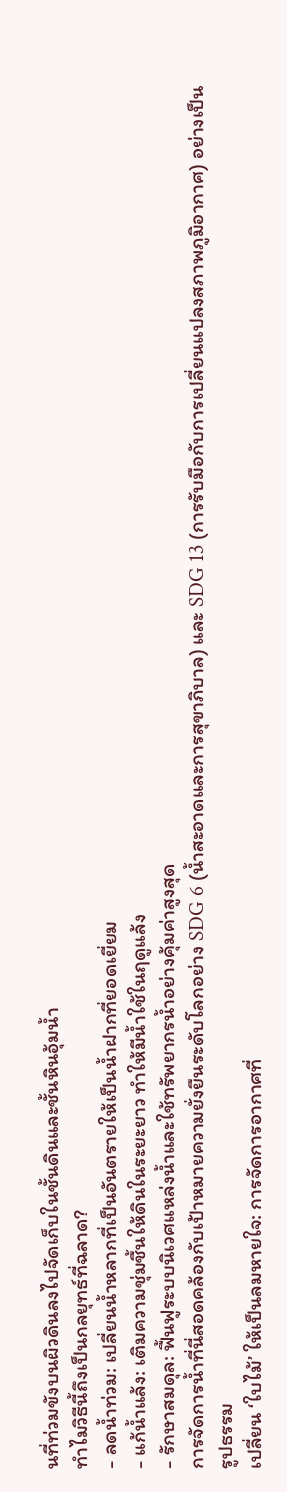นที่ท่วมขังบนผิวดินลงไปจัดเก็บในชั้นดินและชั้นหินอุ้มน้ำ
ทำไมวิธีนี้ถึงเป็นกลยุทธ์ที่ฉลาด?
- ลดน้ำท่วม: เปลี่ยนน้ำหลากที่เป็นอันตรายให้เป็นน้ำฝากที่ยอดเยี่ยม
- แก้น้ำแล้ง: เติมความชุ่มชื้นให้ดินในระยะยาว ทำให้มีน้ำใช้ในฤดูแล้ง
- รักษาสมดุล: ฟื้นฟูระบบนิเวศแหล่งน้ำและใช้ทรัพยากรน้ำอย่างคุ้มค่าสูงสุด
การจัดการน้ำที่นี่สอดคล้องกับเป้าหมายความยั่งยืนระดับโลกอย่าง SDG 6 (น้ำสะอาดและการสุขาภิบาล) และ SDG 13 (การรับมือกับการเปลี่ยนแปลงสภาพภูมิอากาศ) อย่างเป็นรูปธรรม
เปลี่ยน ‘ใบไม้’ ให้เป็นลมหายใจ: การจัดการอากาศที่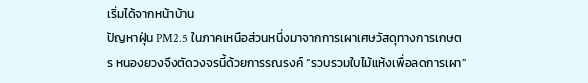เริ่มได้จากหน้าบ้าน
ปัญหาฝุ่น PM2.5 ในภาคเหนือส่วนหนึ่งมาจากการเผาเศษวัสดุทางการเกษตร หนองยวงจึงตัดวงจรนี้ด้วยการรณรงค์ “รวบรวมใบไม้แห้งเพื่อลดการเผา”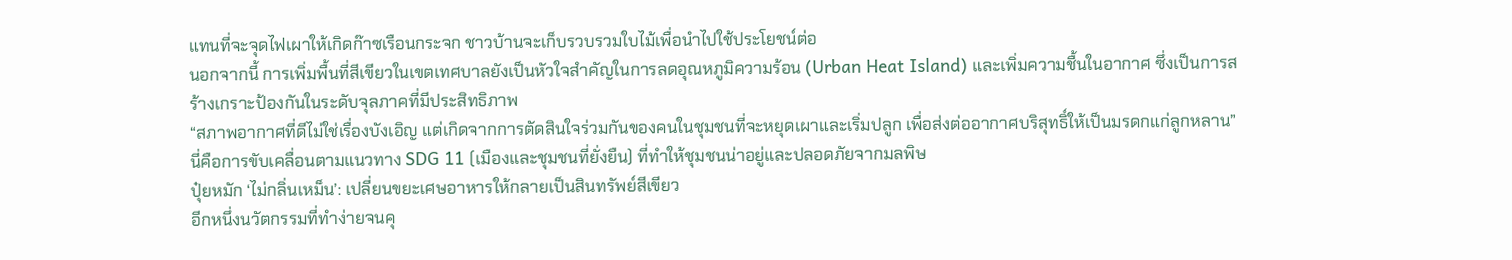แทนที่จะจุดไฟเผาให้เกิดก๊าซเรือนกระจก ชาวบ้านจะเก็บรวบรวมใบไม้เพื่อนำไปใช้ประโยชน์ต่อ
นอกจากนี้ การเพิ่มพื้นที่สีเขียวในเขตเทศบาลยังเป็นหัวใจสำคัญในการลดอุณหภูมิความร้อน (Urban Heat Island) และเพิ่มความชื้นในอากาศ ซึ่งเป็นการสร้างเกราะป้องกันในระดับจุลภาคที่มีประสิทธิภาพ
“สภาพอากาศที่ดีไม่ใช่เรื่องบังเอิญ แต่เกิดจากการตัดสินใจร่วมกันของคนในชุมชนที่จะหยุดเผาและเริ่มปลูก เพื่อส่งต่ออากาศบริสุทธิ์ให้เป็นมรดกแก่ลูกหลาน”
นี่คือการขับเคลื่อนตามแนวทาง SDG 11 (เมืองและชุมชนที่ยั่งยืน) ที่ทำให้ชุมชนน่าอยู่และปลอดภัยจากมลพิษ
ปุ๋ยหมัก ‘ไม่กลิ่นเหม็น’: เปลี่ยนขยะเศษอาหารให้กลายเป็นสินทรัพย์สีเขียว
อีกหนึ่งนวัตกรรมที่ทำง่ายจนคุ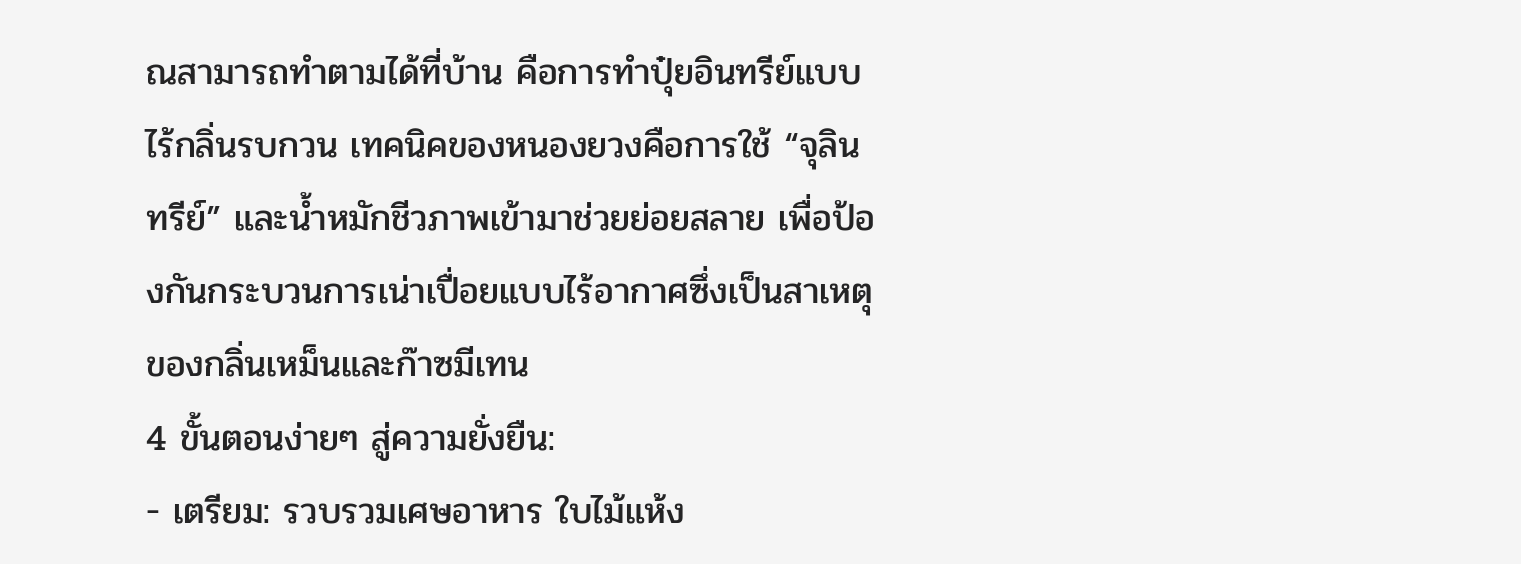ณสามารถทำตามได้ที่บ้าน คือการทำปุ๋ยอินทรีย์แบบไร้กลิ่นรบกวน เทคนิคของหนองยวงคือการใช้ “จุลินทรีย์” และน้ำหมักชีวภาพเข้ามาช่วยย่อยสลาย เพื่อป้องกันกระบวนการเน่าเปื่อยแบบไร้อากาศซึ่งเป็นสาเหตุของกลิ่นเหม็นและก๊าซมีเทน
4 ขั้นตอนง่ายๆ สู่ความยั่งยืน:
- เตรียม: รวบรวมเศษอาหาร ใบไม้แห้ง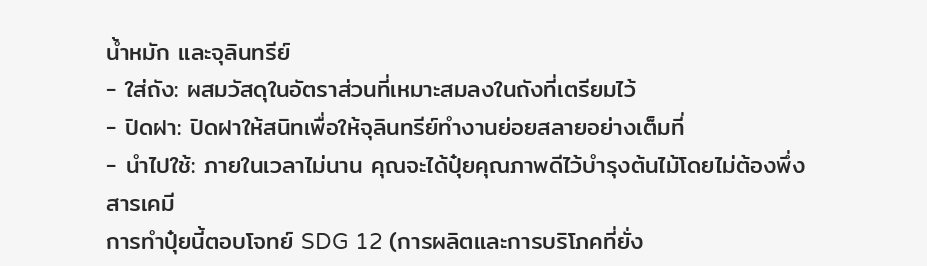น้ำหมัก และจุลินทรีย์
- ใส่ถัง: ผสมวัสดุในอัตราส่วนที่เหมาะสมลงในถังที่เตรียมไว้
- ปิดฝา: ปิดฝาให้สนิทเพื่อให้จุลินทรีย์ทำงานย่อยสลายอย่างเต็มที่
- นำไปใช้: ภายในเวลาไม่นาน คุณจะได้ปุ๋ยคุณภาพดีไว้บำรุงต้นไม้โดยไม่ต้องพึ่งสารเคมี
การทำปุ๋ยนี้ตอบโจทย์ SDG 12 (การผลิตและการบริโภคที่ยั่ง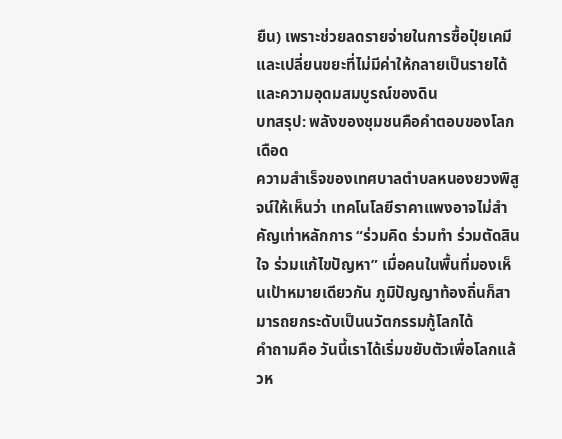ยืน) เพราะช่วยลดรายจ่ายในการซื้อปุ๋ยเคมี และเปลี่ยนขยะที่ไม่มีค่าให้กลายเป็นรายได้และความอุดมสมบูรณ์ของดิน
บทสรุป: พลังของชุมชนคือคำตอบของโลกเดือด
ความสำเร็จของเทศบาลตำบลหนองยวงพิสูจน์ให้เห็นว่า เทคโนโลยีราคาแพงอาจไม่สำคัญเท่าหลักการ “ร่วมคิด ร่วมทำ ร่วมตัดสินใจ ร่วมแก้ไขปัญหา” เมื่อคนในพื้นที่มองเห็นเป้าหมายเดียวกัน ภูมิปัญญาท้องถิ่นก็สามารถยกระดับเป็นนวัตกรรมกู้โลกได้
คำถามคือ วันนี้เราได้เริ่มขยับตัวเพื่อโลกแล้วห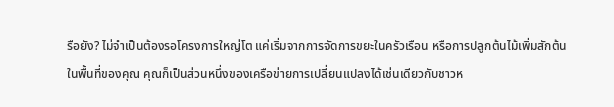รือยัง? ไม่จำเป็นต้องรอโครงการใหญ่โต แค่เริ่มจากการจัดการขยะในครัวเรือน หรือการปลูกต้นไม้เพิ่มสักต้นในพื้นที่ของคุณ คุณก็เป็นส่วนหนึ่งของเครือข่ายการเปลี่ยนแปลงได้เช่นเดียวกับชาวห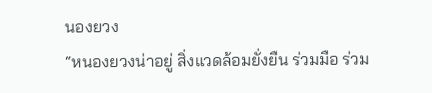นองยวง
“หนองยวงน่าอยู่ สิ่งแวดล้อมยั่งยืน ร่วมมือ ร่วม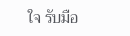ใจ รับมือ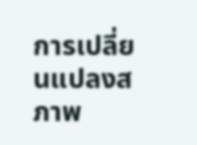การเปลี่ยนแปลงสภาพ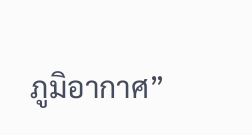ภูมิอากาศ”